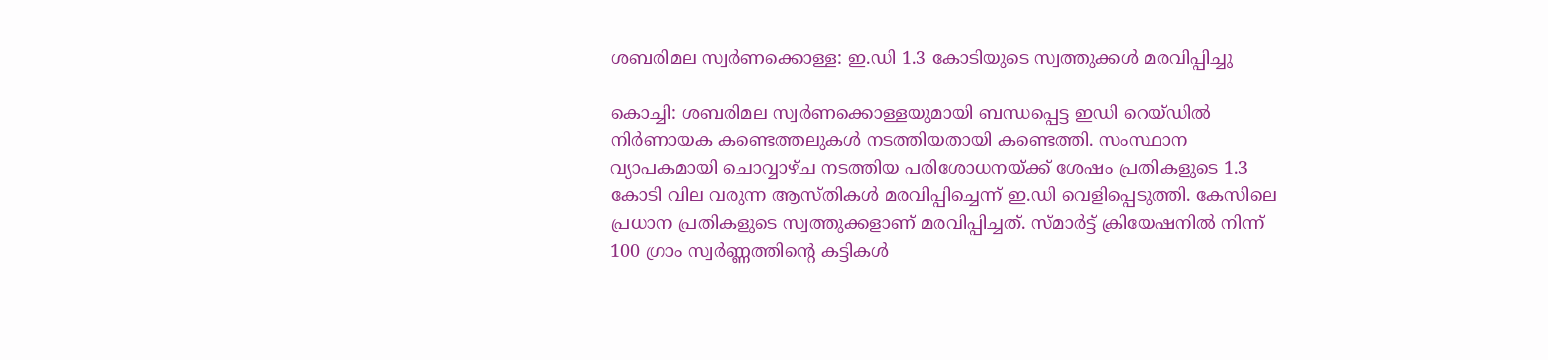ശബരിമല സ്വർണക്കൊള്ള: ഇ.ഡി 1.3 കോടിയുടെ സ്വത്തുക്കൾ മരവിപ്പിച്ചു

കൊച്ചി: ശബരിമല സ്വർണക്കൊള്ളയുമായി ബന്ധപ്പെട്ട ഇഡി റെയ്‌ഡില്‍ നിര്‍ണായക കണ്ടെത്തലുകള്‍ നടത്തിയതായി കണ്ടെത്തി. സംസ്ഥാന വ്യാപകമായി ചൊവ്വാഴ്ച നടത്തിയ പരിശോധനയ്ക്ക് ശേഷം പ്രതികളുടെ 1.3 കോടി വില വരുന്ന ആസ്തികൾ മരവിപ്പിച്ചെന്ന് ഇ.ഡി വെളിപ്പെടുത്തി. കേസിലെ പ്രധാന പ്രതികളുടെ സ്വത്തുക്കളാണ് മരവിപ്പിച്ചത്. സ്മാർട്ട് ക്രിയേഷനിൽ നിന്ന് 100 ഗ്രാം സ്വർണ്ണത്തിൻ്റെ കട്ടികൾ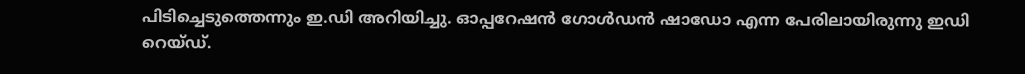പിടിച്ചെടുത്തെന്നും ഇ.ഡി അറിയിച്ചു. ഓപ്പറേഷൻ ഗോൾഡൻ ഷാഡോ എന്ന പേരിലായിരുന്നു ഇഡി റെയ്ഡ്.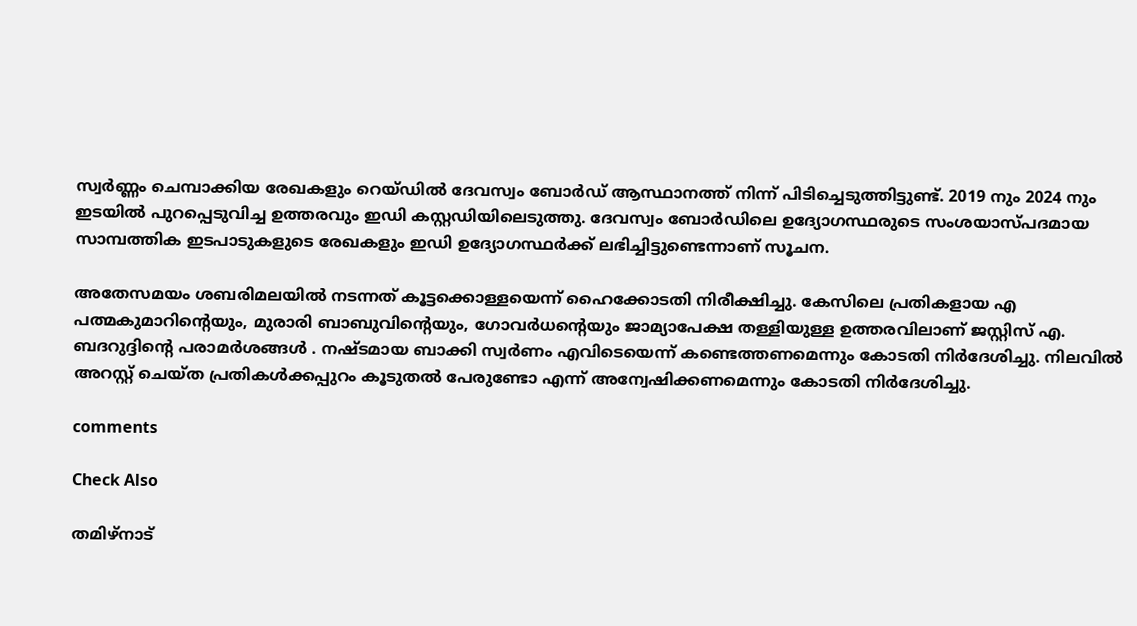സ്വർണ്ണം ചെമ്പാക്കിയ രേഖകളും റെയ്‌ഡില്‍ ദേവസ്വം ബോർഡ് ആസ്ഥാനത്ത് നിന്ന് പിടിച്ചെടുത്തിട്ടുണ്ട്. 2019 നും 2024 നും ഇടയിൽ പുറപ്പെടുവിച്ച ഉത്തരവും ഇഡി കസ്റ്റഡിയിലെടുത്തു. ദേവസ്വം ബോർഡിലെ ഉദ്യോഗസ്ഥരുടെ സംശയാസ്പദമായ സാമ്പത്തിക ഇടപാടുകളുടെ രേഖകളും ഇഡി ഉദ്യോഗസ്ഥര്‍ക്ക് ലഭിച്ചിട്ടുണ്ടെന്നാണ് സൂചന.

അതേസമയം ശബരിമലയില്‍ നടന്നത് കൂട്ടക്കൊള്ളയെന്ന് ഹൈക്കോടതി നിരീക്ഷിച്ചു. കേസിലെ പ്രതികളായ എ പത്മകുമാറിന്‍റെയും, മുരാരി ബാബുവിന്‍റെയും, ഗോവര്‍ധന്‍റെയും ജാമ്യാപേക്ഷ തള്ളിയുള്ള ഉത്തരവിലാണ് ജസ്റ്റിസ് എ. ബദറുദ്ദിന്‍റെ പരാമര്‍ശങ്ങള്‍ . നഷ്ടമായ ബാക്കി സ്വര്‍ണം എവിടെയെന്ന് കണ്ടെത്തണമെന്നും കോടതി നിര്‍ദേശിച്ചു. നിലവില്‍ അറസ്റ്റ് ചെയ്ത പ്രതികള്‍ക്കപ്പുറം കൂടുതല്‍ പേരുണ്ടോ എന്ന് അന്വേഷിക്കണമെന്നും കോടതി നിര്‍ദേശിച്ചു.

comments

Check Also

തമിഴ്‌നാട്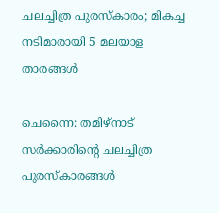ചലച്ചിത്ര പുരസ്‌കാരം; മികച്ച നടിമാരായി 5 മലയാള താരങ്ങള്‍

ചെന്നൈ: തമിഴ്‌നാട് സര്‍ക്കാരിന്റെ ചലച്ചിത്ര പുരസ്‌കാരങ്ങള്‍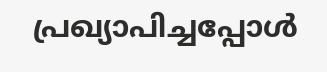പ്രഖ്യാപിച്ചപ്പോള്‍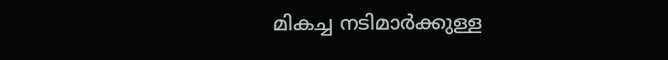മികച്ച നടിമാര്‍ക്കുള്ള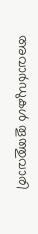അവാര്‍ഡുകള്‍ തൂത്തുവാരി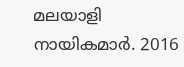മലയാളി നായികമാര്‍. 2016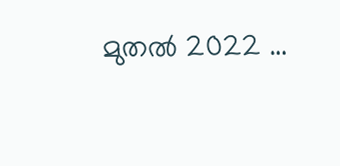മുതല്‍ 2022 …